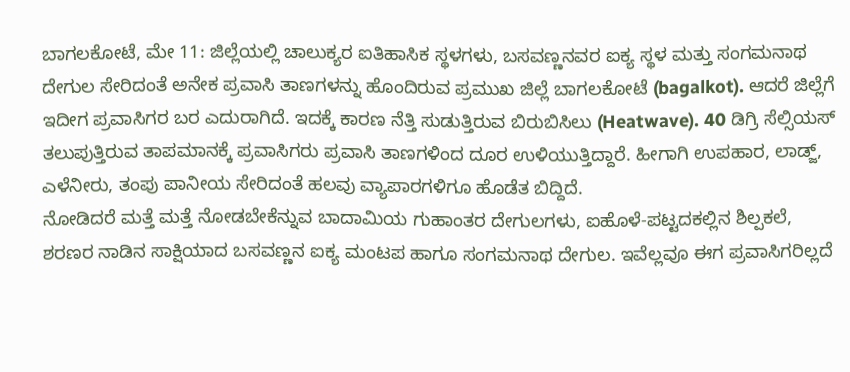ಬಾಗಲಕೋಟೆ, ಮೇ 11: ಜಿಲ್ಲೆಯಲ್ಲಿ ಚಾಲುಕ್ಯರ ಐತಿಹಾಸಿಕ ಸ್ಥಳಗಳು, ಬಸವಣ್ಣನವರ ಐಕ್ಯ ಸ್ಥಳ ಮತ್ತು ಸಂಗಮನಾಥ ದೇಗುಲ ಸೇರಿದಂತೆ ಅನೇಕ ಪ್ರವಾಸಿ ತಾಣಗಳನ್ನು ಹೊಂದಿರುವ ಪ್ರಮುಖ ಜಿಲ್ಲೆ ಬಾಗಲಕೋಟೆ (bagalkot). ಆದರೆ ಜಿಲ್ಲೆಗೆ ಇದೀಗ ಪ್ರವಾಸಿಗರ ಬರ ಎದುರಾಗಿದೆ. ಇದಕ್ಕೆ ಕಾರಣ ನೆತ್ತಿ ಸುಡುತ್ತಿರುವ ಬಿರುಬಿಸಿಲು (Heatwave). 40 ಡಿಗ್ರಿ ಸೆಲ್ಸಿಯಸ್ ತಲುಪುತ್ತಿರುವ ತಾಪಮಾನಕ್ಕೆ ಪ್ರವಾಸಿಗರು ಪ್ರವಾಸಿ ತಾಣಗಳಿಂದ ದೂರ ಉಳಿಯುತ್ತಿದ್ದಾರೆ. ಹೀಗಾಗಿ ಉಪಹಾರ, ಲಾಡ್ಜ್, ಎಳೆನೀರು, ತಂಪು ಪಾನೀಯ ಸೇರಿದಂತೆ ಹಲವು ವ್ಯಾಪಾರಗಳಿಗೂ ಹೊಡೆತ ಬಿದ್ದಿದೆ.
ನೋಡಿದರೆ ಮತ್ತೆ ಮತ್ತೆ ನೋಡಬೇಕೆನ್ನುವ ಬಾದಾಮಿಯ ಗುಹಾಂತರ ದೇಗುಲಗಳು, ಐಹೊಳೆ-ಪಟ್ಟದಕಲ್ಲಿನ ಶಿಲ್ಪಕಲೆ, ಶರಣರ ನಾಡಿನ ಸಾಕ್ಷಿಯಾದ ಬಸವಣ್ಣನ ಐಕ್ಯ ಮಂಟಪ ಹಾಗೂ ಸಂಗಮನಾಥ ದೇಗುಲ. ಇವೆಲ್ಲವೂ ಈಗ ಪ್ರವಾಸಿಗರಿಲ್ಲದೆ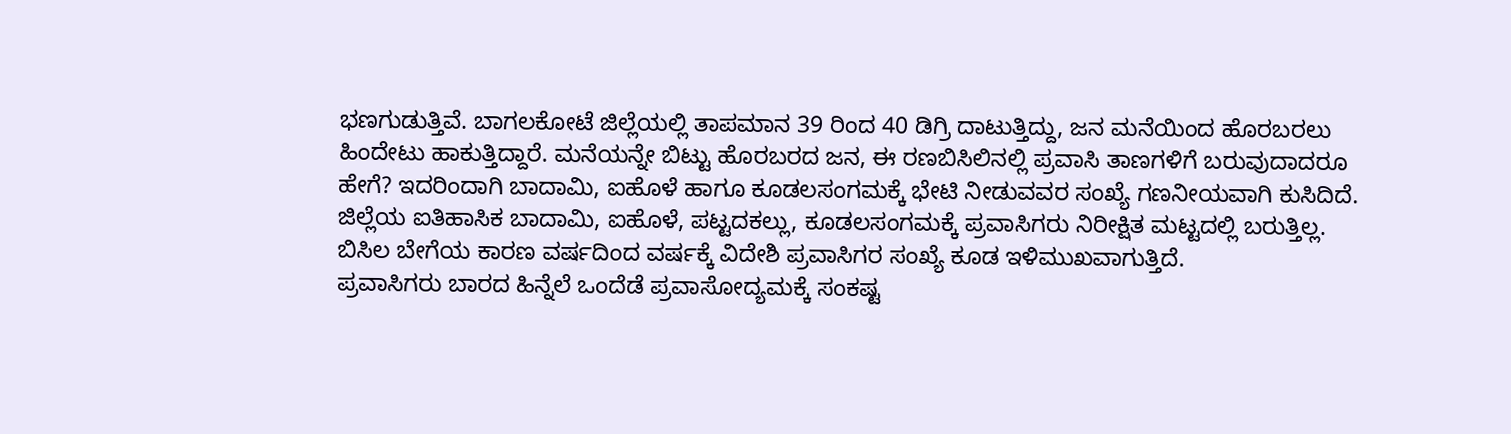ಭಣಗುಡುತ್ತಿವೆ. ಬಾಗಲಕೋಟೆ ಜಿಲ್ಲೆಯಲ್ಲಿ ತಾಪಮಾನ 39 ರಿಂದ 40 ಡಿಗ್ರಿ ದಾಟುತ್ತಿದ್ದು, ಜನ ಮನೆಯಿಂದ ಹೊರಬರಲು ಹಿಂದೇಟು ಹಾಕುತ್ತಿದ್ದಾರೆ. ಮನೆಯನ್ನೇ ಬಿಟ್ಟು ಹೊರಬರದ ಜನ, ಈ ರಣಬಿಸಿಲಿನಲ್ಲಿ ಪ್ರವಾಸಿ ತಾಣಗಳಿಗೆ ಬರುವುದಾದರೂ ಹೇಗೆ? ಇದರಿಂದಾಗಿ ಬಾದಾಮಿ, ಐಹೊಳೆ ಹಾಗೂ ಕೂಡಲಸಂಗಮಕ್ಕೆ ಭೇಟಿ ನೀಡುವವರ ಸಂಖ್ಯೆ ಗಣನೀಯವಾಗಿ ಕುಸಿದಿದೆ.
ಜಿಲ್ಲೆಯ ಐತಿಹಾಸಿಕ ಬಾದಾಮಿ, ಐಹೊಳೆ, ಪಟ್ಟದಕಲ್ಲು, ಕೂಡಲಸಂಗಮಕ್ಕೆ ಪ್ರವಾಸಿಗರು ನಿರೀಕ್ಷಿತ ಮಟ್ಟದಲ್ಲಿ ಬರುತ್ತಿಲ್ಲ. ಬಿಸಿಲ ಬೇಗೆಯ ಕಾರಣ ವರ್ಷದಿಂದ ವರ್ಷಕ್ಕೆ ವಿದೇಶಿ ಪ್ರವಾಸಿಗರ ಸಂಖ್ಯೆ ಕೂಡ ಇಳಿಮುಖವಾಗುತ್ತಿದೆ.
ಪ್ರವಾಸಿಗರು ಬಾರದ ಹಿನ್ನೆಲೆ ಒಂದೆಡೆ ಪ್ರವಾಸೋದ್ಯಮಕ್ಕೆ ಸಂಕಷ್ಟ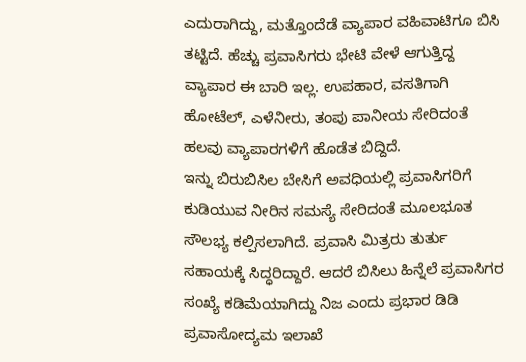ಎದುರಾಗಿದ್ದು, ಮತ್ತೊಂದೆಡೆ ವ್ಯಾಪಾರ ವಹಿವಾಟಿಗೂ ಬಿಸಿ ತಟ್ಟಿದೆ. ಹೆಚ್ಚು ಪ್ರವಾಸಿಗರು ಭೇಟಿ ವೇಳೆ ಆಗುತ್ತಿದ್ದ ವ್ಯಾಪಾರ ಈ ಬಾರಿ ಇಲ್ಲ. ಉಪಹಾರ, ವಸತಿಗಾಗಿ ಹೋಟೆಲ್, ಎಳೆನೀರು, ತಂಪು ಪಾನೀಯ ಸೇರಿದಂತೆ ಹಲವು ವ್ಯಾಪಾರಗಳಿಗೆ ಹೊಡೆತ ಬಿದ್ದಿದೆ.
ಇನ್ನು ಬಿರುಬಿಸಿಲ ಬೇಸಿಗೆ ಅವಧಿಯಲ್ಲಿ ಪ್ರವಾಸಿಗರಿಗೆ ಕುಡಿಯುವ ನೀರಿನ ಸಮಸ್ಯೆ ಸೇರಿದಂತೆ ಮೂಲಭೂತ ಸೌಲಭ್ಯ ಕಲ್ಪಿಸಲಾಗಿದೆ. ಪ್ರವಾಸಿ ಮಿತ್ರರು ತುರ್ತು ಸಹಾಯಕ್ಕೆ ಸಿದ್ಧರಿದ್ದಾರೆ. ಆದರೆ ಬಿಸಿಲು ಹಿನ್ನೆಲೆ ಪ್ರವಾಸಿಗರ ಸಂಖ್ಯೆ ಕಡಿಮೆಯಾಗಿದ್ದು ನಿಜ ಎಂದು ಪ್ರಭಾರ ಡಿಡಿ ಪ್ರವಾಸೋದ್ಯಮ ಇಲಾಖೆ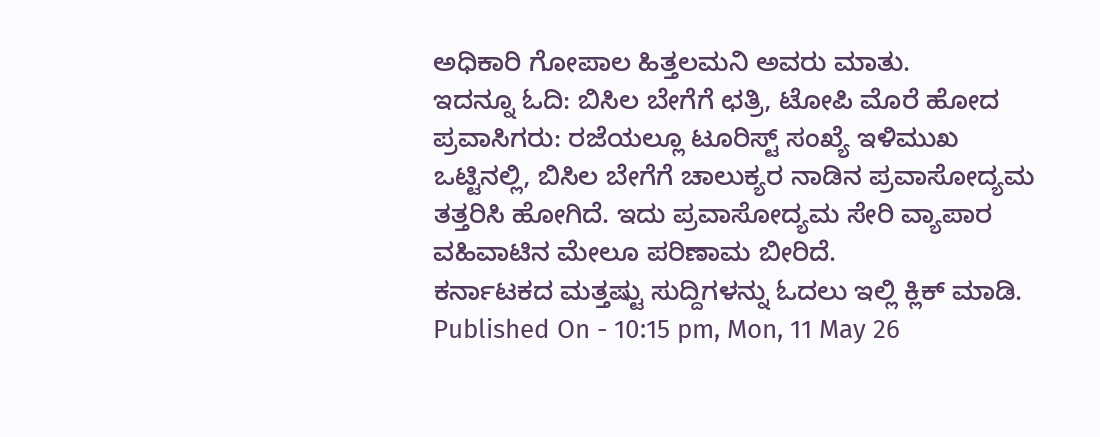ಅಧಿಕಾರಿ ಗೋಪಾಲ ಹಿತ್ತಲಮನಿ ಅವರು ಮಾತು.
ಇದನ್ನೂ ಓದಿ: ಬಿಸಿಲ ಬೇಗೆಗೆ ಛತ್ರಿ, ಟೋಪಿ ಮೊರೆ ಹೋದ ಪ್ರವಾಸಿಗರು: ರಜೆಯಲ್ಲೂ ಟೂರಿಸ್ಟ್ ಸಂಖ್ಯೆ ಇಳಿಮುಖ
ಒಟ್ಟಿನಲ್ಲಿ, ಬಿಸಿಲ ಬೇಗೆಗೆ ಚಾಲುಕ್ಯರ ನಾಡಿನ ಪ್ರವಾಸೋದ್ಯಮ ತತ್ತರಿಸಿ ಹೋಗಿದೆ. ಇದು ಪ್ರವಾಸೋದ್ಯಮ ಸೇರಿ ವ್ಯಾಪಾರ ವಹಿವಾಟಿನ ಮೇಲೂ ಪರಿಣಾಮ ಬೀರಿದೆ.
ಕರ್ನಾಟಕದ ಮತ್ತಷ್ಟು ಸುದ್ದಿಗಳನ್ನು ಓದಲು ಇಲ್ಲಿ ಕ್ಲಿಕ್ ಮಾಡಿ.
Published On - 10:15 pm, Mon, 11 May 26